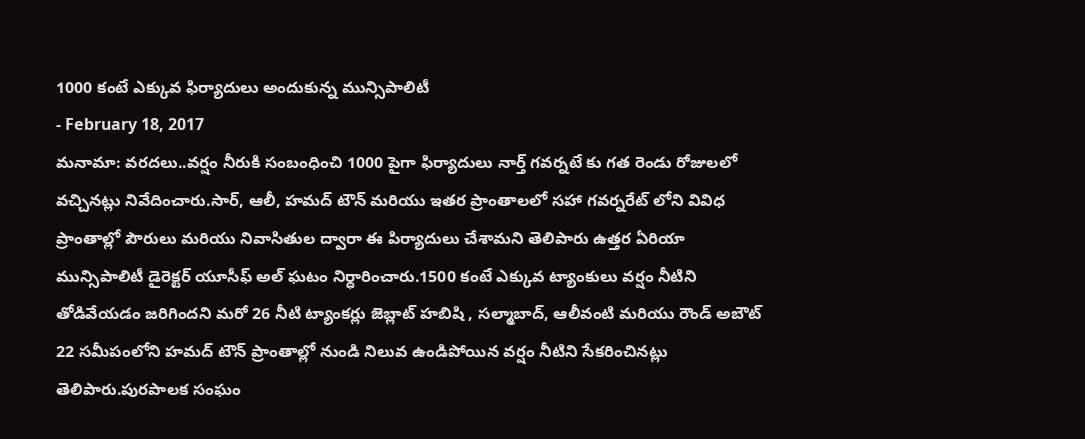1000 కంటే ఎక్కువ ఫిర్యాదులు అందుకున్న మున్సిపాలిటీ
- February 18, 2017
మనామా: వరదలు..వర్షం నీరుకి సంబంధించి 1000 పైగా ఫిర్యాదులు నార్త్ గవర్నటే కు గత రెండు రోజులలో వచ్చినట్లు నివేదించారు.సార్, ఆలీ, హమద్ టౌన్ మరియు ఇతర ప్రాంతాలలో సహా గవర్నరేట్ లోని వివిధ ప్రాంతాల్లో పౌరులు మరియు నివాసితుల ద్వారా ఈ పిర్యాదులు చేశామని తెలిపారు ఉత్తర ఏరియా మున్సిపాలిటీ డైరెక్టర్ యూసీఫ్ అల్ ఘటం నిర్ధారించారు.1500 కంటే ఎక్కువ ట్యాంకులు వర్షం నీటిని తోడివేయడం జరిగిందని మరో 26 నీటి ట్యాంకర్లు జెబ్లాట్ హబిషి , సల్మాబాద్, ఆలీవంటి మరియు రౌండ్ అబౌట్ 22 సమీపంలోని హమద్ టౌన్ ప్రాంతాల్లో నుండి నిలువ ఉండిపోయిన వర్షం నీటిని సేకరించినట్లు తెలిపారు.పురపాలక సంఘం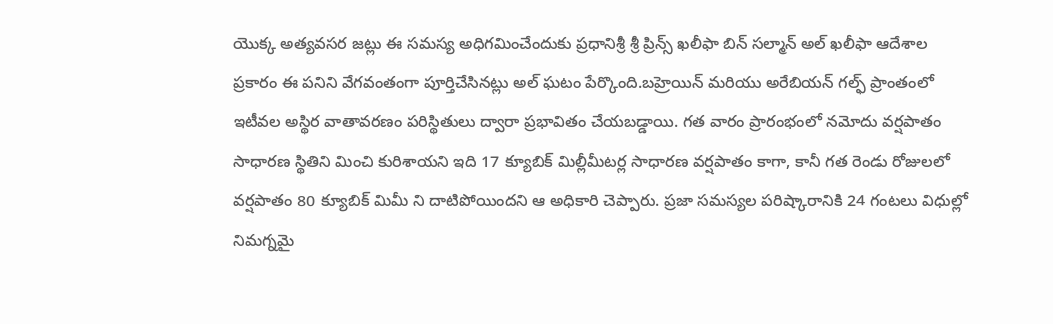యొక్క అత్యవసర జట్లు ఈ సమస్య అధిగమించేందుకు ప్రధానిశ్రీ శ్రీ ప్రిన్స్ ఖలీఫా బిన్ సల్మాన్ అల్ ఖలీఫా ఆదేశాల ప్రకారం ఈ పనిని వేగవంతంగా పూర్తిచేసినట్లు అల్ ఘటం పేర్కొంది.బహ్రెయిన్ మరియు అరేబియన్ గల్ఫ్ ప్రాంతంలో ఇటీవల అస్థిర వాతావరణం పరిస్థితులు ద్వారా ప్రభావితం చేయబడ్డాయి. గత వారం ప్రారంభంలో నమోదు వర్షపాతం సాధారణ స్థితిని మించి కురిశాయని ఇది 17 క్యూబిక్ మిల్లీమీటర్ల సాధారణ వర్షపాతం కాగా, కానీ గత రెండు రోజులలో వర్షపాతం 80 క్యూబిక్ మిమీ ని దాటిపోయిందని ఆ అధికారి చెప్పారు. ప్రజా సమస్యల పరిష్కారానికి 24 గంటలు విధుల్లో నిమగ్నమై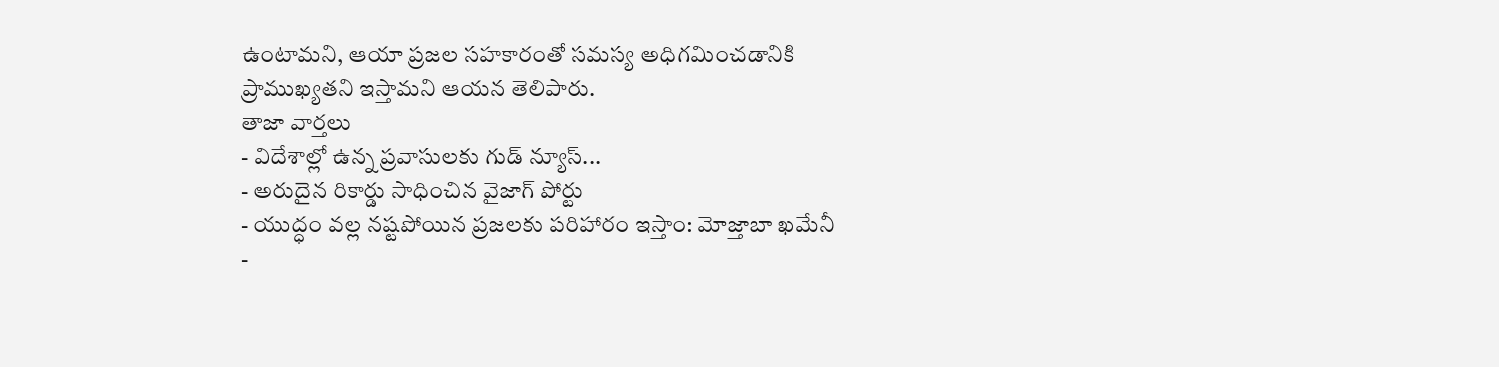ఉంటామని, ఆయా ప్రజల సహకారంతో సమస్య అధిగమించడానికి ప్రాముఖ్యతని ఇస్తామని ఆయన తెలిపారు.
తాజా వార్తలు
- విదేశాల్లో ఉన్న ప్రవాసులకు గుడ్ న్యూస్...
- అరుదైన రికార్డు సాధించిన వైజాగ్ పోర్టు
- యుద్ధం వల్ల నష్టపోయిన ప్రజలకు పరిహారం ఇస్తాం: మోజ్తాబా ఖమేనీ
-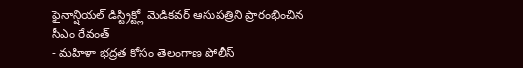ఫైనాన్షియల్ డిస్ట్రిక్ట్లో మెడికవర్ ఆసుపత్రిని ప్రారంభించిన సీఎం రేవంత్
- మహిళా భద్రత కోసం తెలంగాణ పోలీస్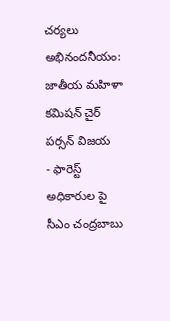చర్యలు అభినందనీయం: జాతీయ మహిళా కమిషన్ చైర్ పర్సన్ విజయ
- ఫారెస్ట్ అధికారుల పై సీఎం చంద్రబాబు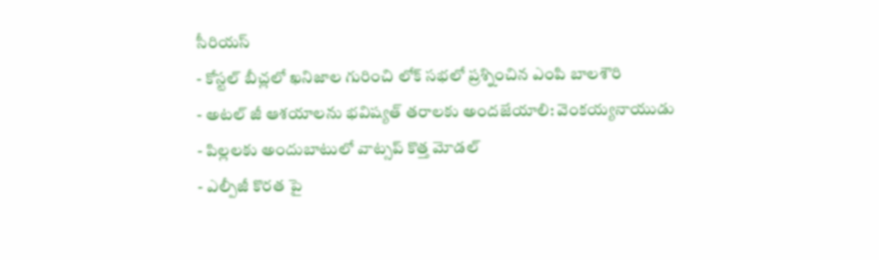సీరియస్
- కోస్టల్ బీచ్లలో ఖనిజాల గురించి లోక్ సభలో ప్రశ్నించిన ఎంపి బాలశౌరి
- అటల్ జీ ఆశయాలను భవిష్యత్ తరాలకు అందజేయాలి: వెంకయ్యనాయుడు
- పిల్లలకు అందుబాటులో వాట్సప్ కొత్త మోడల్
- ఎల్పీజీ కొరత పై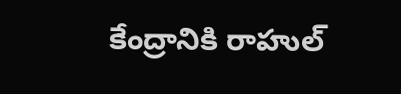కేంద్రానికి రాహుల్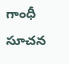గాంధీ సూచన